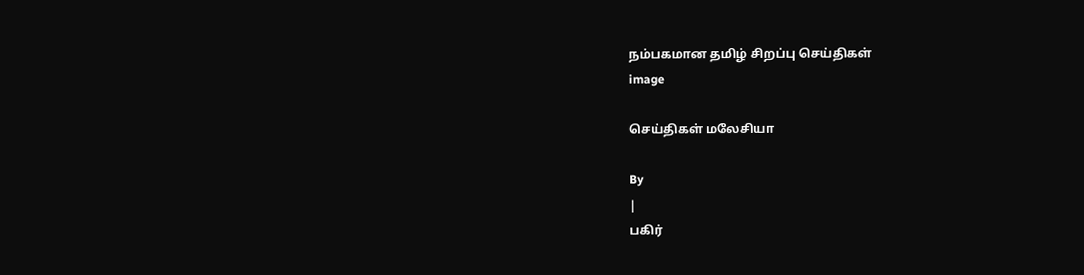நம்பகமான தமிழ் சிறப்பு செய்திகள்
image

செய்திகள் மலேசியா

By
|
பகிர்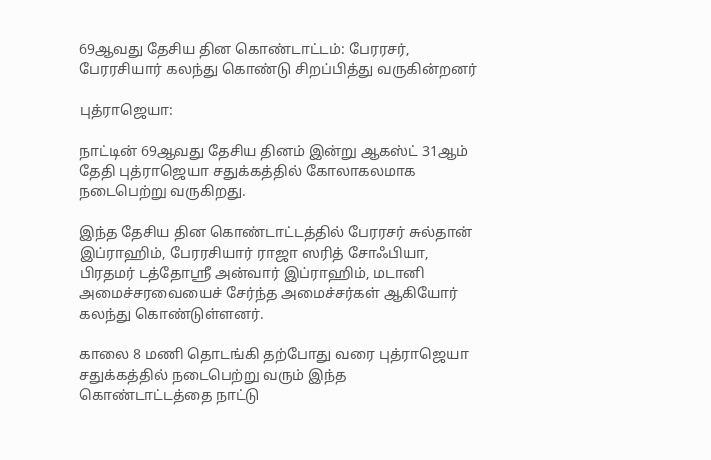69ஆவது தேசிய தின கொண்டாட்டம்: பேரரசர், பேரரசியார் கலந்து கொண்டு சிறப்பித்து வருகின்றனர்

புத்ராஜெயா:

நாட்டின் 69ஆவது தேசிய தினம் இன்று ஆகஸ்ட் 31ஆம் தேதி புத்ராஜெயா சதுக்கத்தில் கோலாகலமாக நடைபெற்று வருகிறது.

இந்த தேசிய தின கொண்டாட்டத்தில் பேரரசர் சுல்தான் இப்ராஹிம், பேரரசியார் ராஜா ஸரித் சோஃபியா, பிரதமர் டத்தோஶ்ரீ அன்வார் இப்ராஹிம், மடானி அமைச்சரவையைச் சேர்ந்த அமைச்சர்கள் ஆகியோர் கலந்து கொண்டுள்ளனர்.

காலை 8 மணி தொடங்கி தற்போது வரை புத்ராஜெயா சதுக்கத்தில் நடைபெற்று வரும் இந்த கொண்டாட்டத்தை நாட்டு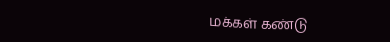மக்கள் கண்டு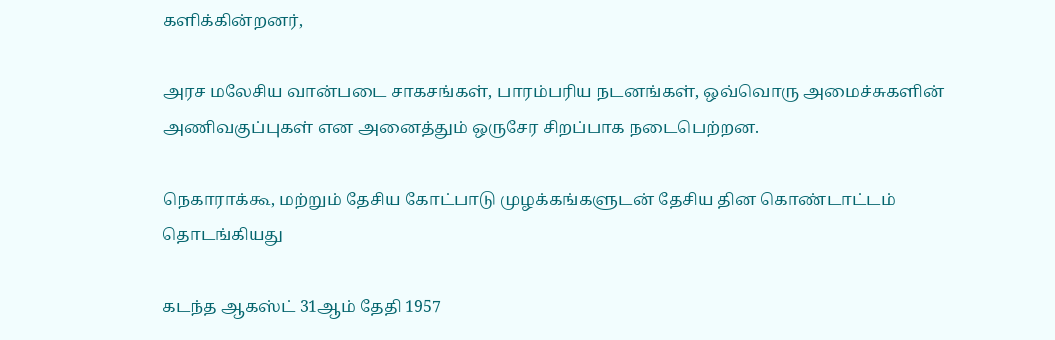களிக்கின்றனர்,

அரச மலேசிய வான்படை சாகசங்கள், பாரம்பரிய நடனங்கள், ஒவ்வொரு அமைச்சுகளின் அணிவகுப்புகள் என அனைத்தும் ஒருசேர சிறப்பாக நடைபெற்றன.

நெகாராக்கூ, மற்றும் தேசிய கோட்பாடு முழக்கங்களுடன் தேசிய தின கொண்டாட்டம் தொடங்கியது

கடந்த ஆகஸ்ட் 31ஆம் தேதி 1957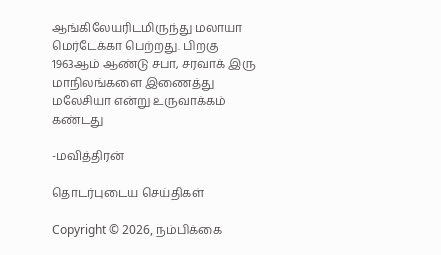ஆங்கிலேயரிடமிருந்து மலாயா மெர்டேக்கா பெற்றது. பிறகு 1963ஆம் ஆண்டு சபா, சரவாக் இரு மாநிலங்களை இணைத்து மலேசியா என்று உருவாக்கம் கண்டது

-மவித்திரன்

தொடர்புடைய செய்திகள்

Copyright © 2026, நம்பிக்கை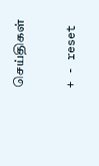செய்திகள்

+ - reset